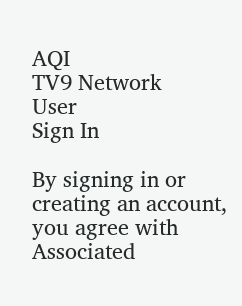AQI
TV9 Network
User
Sign In

By signing in or creating an account, you agree with Associated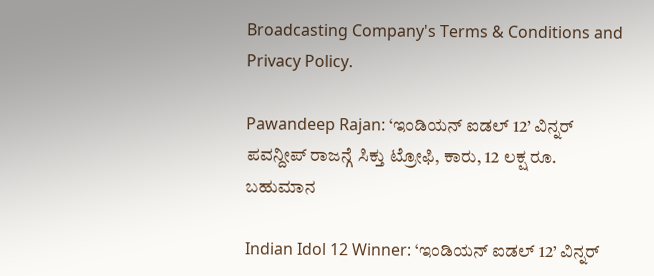Broadcasting Company's Terms & Conditions and Privacy Policy.

Pawandeep Rajan: ‘ಇಂಡಿಯನ್ ಐಡಲ್ 12’ ವಿನ್ನರ್ ಪವನ್ದೀಪ್ ರಾಜನ್ಗೆ ಸಿಕ್ತು ಟ್ರೋಫಿ, ಕಾರು, 12 ಲಕ್ಷ ರೂ. ಬಹುಮಾನ

Indian Idol 12 Winner: ‘ಇಂಡಿಯನ್ ಐಡಲ್ 12’ ವಿನ್ನರ್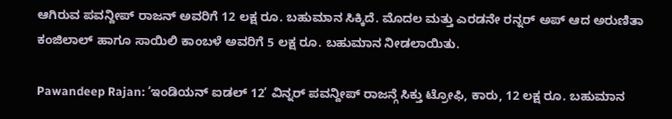ಆಗಿರುವ ಪವನ್ದೀಪ್ ರಾಜನ್ ಅವರಿಗೆ 12 ಲಕ್ಷ ರೂ. ಬಹುಮಾನ ಸಿಕ್ಕಿದೆ. ಮೊದಲ ಮತ್ತು ಎರಡನೇ ರನ್ನರ್ ಅಪ್ ಆದ ಅರುಣಿತಾ ಕಂಜಿಲಾಲ್ ಹಾಗೂ ಸಾಯಿಲಿ ಕಾಂಬಳೆ ಅವರಿಗೆ 5 ಲಕ್ಷ ರೂ. ಬಹುಮಾನ ನೀಡಲಾಯಿತು.

Pawandeep Rajan: ‘ಇಂಡಿಯನ್ ಐಡಲ್ 12’ ವಿನ್ನರ್ ಪವನ್ದೀಪ್ ರಾಜನ್ಗೆ ಸಿಕ್ತು ಟ್ರೋಫಿ, ಕಾರು, 12 ಲಕ್ಷ ರೂ. ಬಹುಮಾನ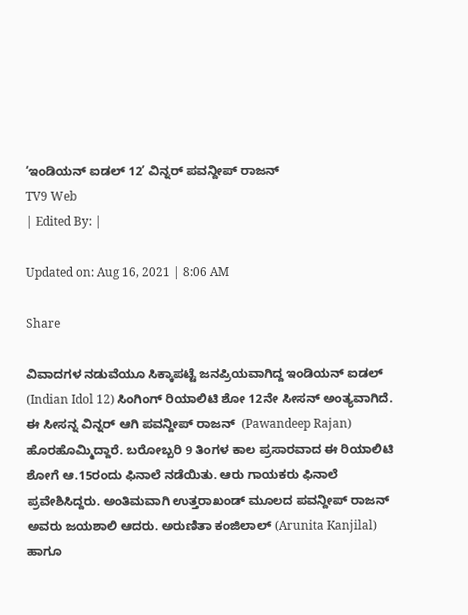‘ಇಂಡಿಯನ್ ಐಡಲ್ 12’ ವಿನ್ನರ್ ಪವನ್ದೀಪ್ ರಾಜನ್
TV9 Web
| Edited By: |

Updated on: Aug 16, 2021 | 8:06 AM

Share

ವಿವಾದಗಳ ನಡುವೆಯೂ ಸಿಕ್ಕಾಪಟ್ಟೆ ಜನಪ್ರಿಯವಾಗಿದ್ದ ಇಂಡಿಯನ್ ಐಡಲ್ (Indian Idol 12) ಸಿಂಗಿಂಗ್ ರಿಯಾಲಿಟಿ ಶೋ 12ನೇ ಸೀಸನ್ ಅಂತ್ಯವಾಗಿದೆ. ಈ ಸೀಸನ್ನ ವಿನ್ನರ್ ಆಗಿ ಪವನ್ದೀಪ್ ರಾಜನ್  (Pawandeep Rajan) ಹೊರಹೊಮ್ಮಿದ್ದಾರೆ. ಬರೋಬ್ಬರಿ 9 ತಿಂಗಳ ಕಾಲ ಪ್ರಸಾರವಾದ ಈ ರಿಯಾಲಿಟಿ ಶೋಗೆ ಆ.15ರಂದು ಫಿನಾಲೆ ನಡೆಯಿತು. ಆರು ಗಾಯಕರು ಫಿನಾಲೆ ಪ್ರವೇಶಿಸಿದ್ದರು. ಅಂತಿಮವಾಗಿ ಉತ್ತರಾಖಂಡ್ ಮೂಲದ ಪವನ್ದೀಪ್ ರಾಜನ್ ಅವರು ಜಯಶಾಲಿ ಆದರು. ಅರುಣಿತಾ ಕಂಜಿಲಾಲ್ (Arunita Kanjilal) ಹಾಗೂ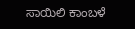ಸಾಯಿಲಿ ಕಾಂಬಳೆ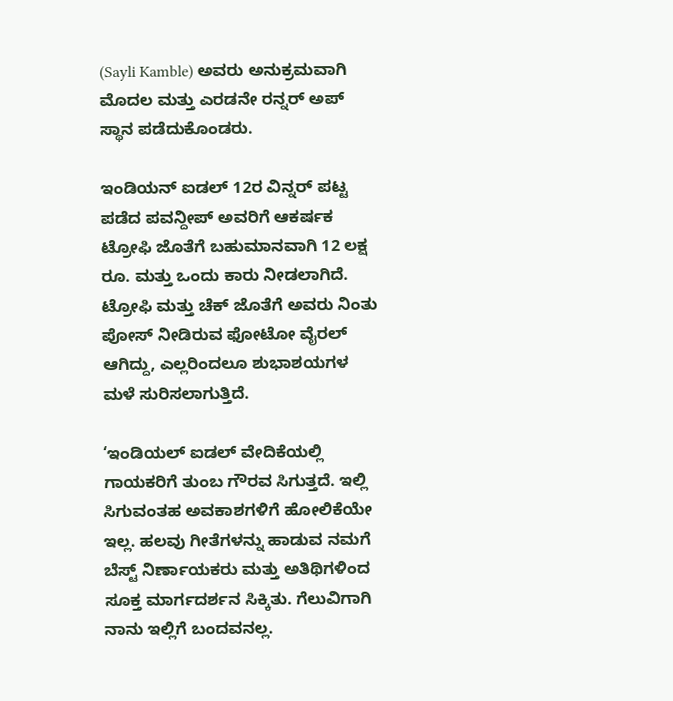(Sayli Kamble) ಅವರು ಅನುಕ್ರಮವಾಗಿ ಮೊದಲ ಮತ್ತು ಎರಡನೇ ರನ್ನರ್ ಅಪ್ ಸ್ಥಾನ ಪಡೆದುಕೊಂಡರು.

ಇಂಡಿಯನ್ ಐಡಲ್ 12ರ ವಿನ್ನರ್ ಪಟ್ಟ ಪಡೆದ ಪವನ್ದೀಪ್ ಅವರಿಗೆ ಆಕರ್ಷಕ ಟ್ರೋಫಿ ಜೊತೆಗೆ ಬಹುಮಾನವಾಗಿ 12 ಲಕ್ಷ ರೂ. ಮತ್ತು ಒಂದು ಕಾರು ನೀಡಲಾಗಿದೆ. ಟ್ರೋಫಿ ಮತ್ತು ಚೆಕ್ ಜೊತೆಗೆ ಅವರು ನಿಂತು ಪೋಸ್ ನೀಡಿರುವ ಫೋಟೋ ವೈರಲ್ ಆಗಿದ್ದು, ಎಲ್ಲರಿಂದಲೂ ಶುಭಾಶಯಗಳ ಮಳೆ ಸುರಿಸಲಾಗುತ್ತಿದೆ.

‘ಇಂಡಿಯಲ್ ಐಡಲ್ ವೇದಿಕೆಯಲ್ಲಿ ಗಾಯಕರಿಗೆ ತುಂಬ ಗೌರವ ಸಿಗುತ್ತದೆ. ಇಲ್ಲಿ ಸಿಗುವಂತಹ ಅವಕಾಶಗಳಿಗೆ ಹೋಲಿಕೆಯೇ ಇಲ್ಲ. ಹಲವು ಗೀತೆಗಳನ್ನು ಹಾಡುವ ನಮಗೆ ಬೆಸ್ಟ್ ನಿರ್ಣಾಯಕರು ಮತ್ತು ಅತಿಥಿಗಳಿಂದ ಸೂಕ್ತ ಮಾರ್ಗದರ್ಶನ ಸಿಕ್ಕಿತು. ಗೆಲುವಿಗಾಗಿ ನಾನು ಇಲ್ಲಿಗೆ ಬಂದವನಲ್ಲ.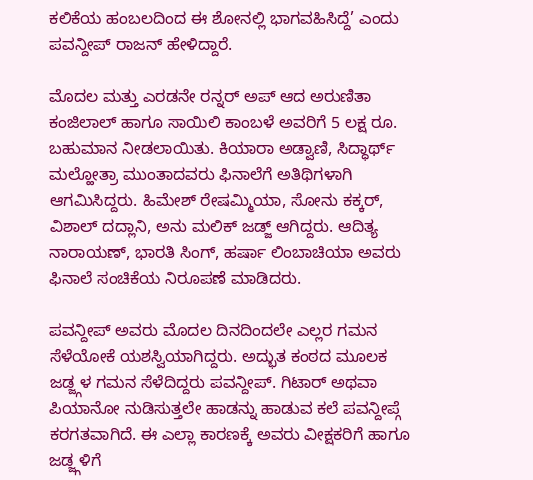ಕಲಿಕೆಯ ಹಂಬಲದಿಂದ ಈ ಶೋನಲ್ಲಿ ಭಾಗವಹಿಸಿದ್ದೆ’ ಎಂದು ಪವನ್ದೀಪ್ ರಾಜನ್ ಹೇಳಿದ್ದಾರೆ.

ಮೊದಲ ಮತ್ತು ಎರಡನೇ ರನ್ನರ್ ಅಪ್ ಆದ ಅರುಣಿತಾ ಕಂಜಿಲಾಲ್ ಹಾಗೂ ಸಾಯಿಲಿ ಕಾಂಬಳೆ ಅವರಿಗೆ 5 ಲಕ್ಷ ರೂ. ಬಹುಮಾನ ನೀಡಲಾಯಿತು. ಕಿಯಾರಾ ಅಡ್ವಾಣಿ, ಸಿದ್ಧಾರ್ಥ್ ಮಲ್ಹೋತ್ರಾ ಮುಂತಾದವರು ಫಿನಾಲೆಗೆ ಅತಿಥಿಗಳಾಗಿ ಆಗಮಿಸಿದ್ದರು. ಹಿಮೇಶ್ ರೇಷಮ್ಮಿಯಾ, ಸೋನು ಕಕ್ಕರ್, ವಿಶಾಲ್ ದದ್ಲಾನಿ, ಅನು ಮಲಿಕ್ ಜಡ್ಜ್ ಆಗಿದ್ದರು. ಆದಿತ್ಯ ನಾರಾಯಣ್, ಭಾರತಿ ಸಿಂಗ್, ಹರ್ಷಾ ಲಿಂಬಾಚಿಯಾ ಅವರು ಫಿನಾಲೆ ಸಂಚಿಕೆಯ ನಿರೂಪಣೆ ಮಾಡಿದರು.

ಪವನ್ದೀಪ್ ಅವರು ಮೊದಲ ದಿನದಿಂದಲೇ ಎಲ್ಲರ ಗಮನ ಸೆಳೆಯೋಕೆ ಯಶಸ್ವಿಯಾಗಿದ್ದರು. ಅದ್ಭುತ ಕಂಠದ ಮೂಲಕ ಜಡ್ಜ್ಗಳ ಗಮನ ಸೆಳೆದಿದ್ದರು ಪವನ್ದೀಪ್. ಗಿಟಾರ್ ಅಥವಾ ಪಿಯಾನೋ ನುಡಿಸುತ್ತಲೇ ಹಾಡನ್ನು ಹಾಡುವ ಕಲೆ ಪವನ್ದೀಪ್ಗೆ ಕರಗತವಾಗಿದೆ. ಈ ಎಲ್ಲಾ ಕಾರಣಕ್ಕೆ ಅವರು ವೀಕ್ಷಕರಿಗೆ ಹಾಗೂ ಜಡ್ಜ್ಗಳಿಗೆ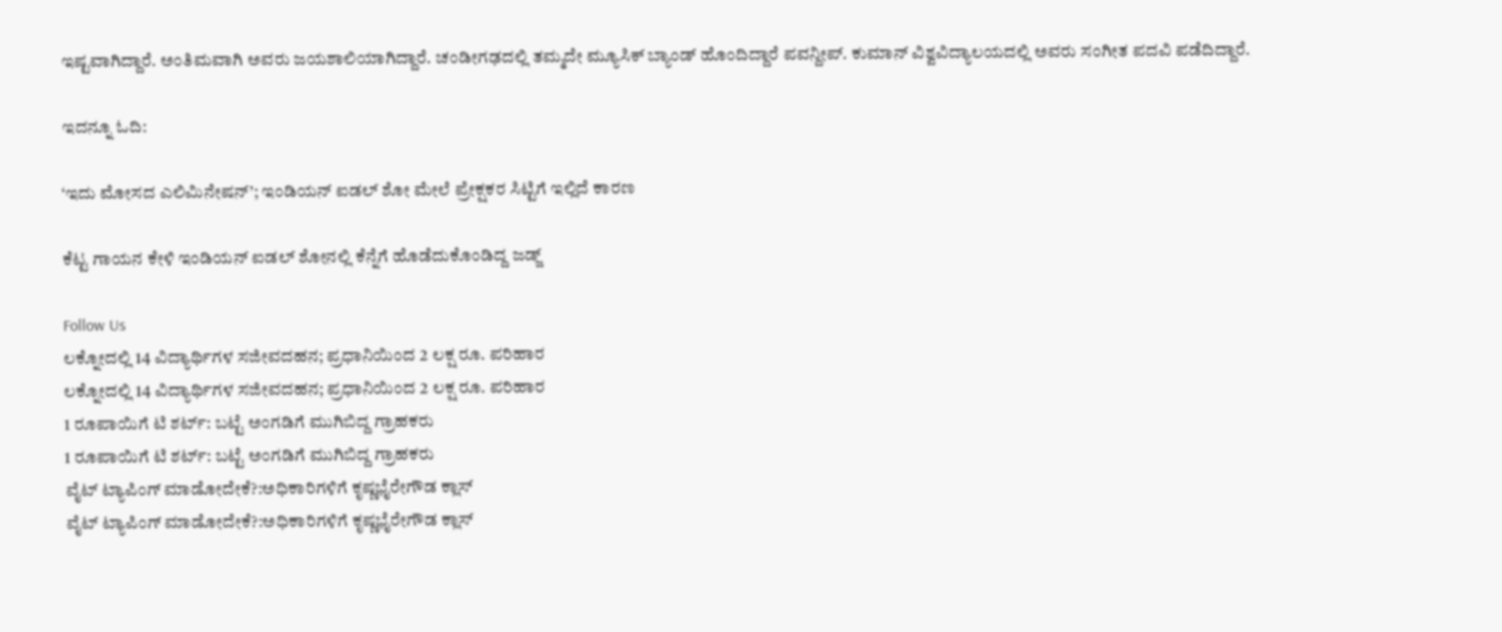ಇಷ್ಟವಾಗಿದ್ದಾರೆ. ಅಂತಿಮವಾಗಿ ಅವರು ಜಯಶಾಲಿಯಾಗಿದ್ದಾರೆ. ಚಂಡೀಗಢದಲ್ಲಿ ತಮ್ಮದೇ ಮ್ಯೂಸಿಕ್ ಬ್ಯಾಂಡ್ ಹೊಂದಿದ್ದಾರೆ ಪವನ್ದೀಪ್. ಕುಮಾನ್ ವಿಶ್ವವಿದ್ಯಾಲಯದಲ್ಲಿ ಅವರು ಸಂಗೀತ ಪದವಿ ಪಡೆದಿದ್ದಾರೆ.

ಇದನ್ನೂ ಓದಿ:

‘ಇದು ಮೋಸದ ಎಲಿಮಿನೇಷನ್’; ಇಂಡಿಯನ್ ಐಡಲ್ ಶೋ ಮೇಲೆ ಪ್ರೇಕ್ಷಕರ ಸಿಟ್ಟಿಗೆ ಇಲ್ಲಿದೆ ಕಾರಣ

ಕೆಟ್ಟ ಗಾಯನ ಕೇಳಿ ಇಂಡಿಯನ್ ಐಡಲ್ ಶೋನಲ್ಲಿ ಕೆನ್ನೆಗೆ ಹೊಡೆದುಕೊಂಡಿದ್ದ ಜಡ್ಜ್

Follow Us
ಲಕ್ನೋದಲ್ಲಿ 14 ವಿದ್ಯಾರ್ಥಿಗಳ ಸಜೀವದಹನ; ಪ್ರಧಾನಿಯಿಂದ 2 ಲಕ್ಷ ರೂ. ಪರಿಹಾರ
ಲಕ್ನೋದಲ್ಲಿ 14 ವಿದ್ಯಾರ್ಥಿಗಳ ಸಜೀವದಹನ; ಪ್ರಧಾನಿಯಿಂದ 2 ಲಕ್ಷ ರೂ. ಪರಿಹಾರ
1 ರೂಪಾಯಿಗೆ ಟಿ ಶರ್ಟ್: ಬಟ್ಟೆ ಅಂಗಡಿಗೆ ಮುಗಿಬಿದ್ದ ಗ್ರಾಹಕರು
1 ರೂಪಾಯಿಗೆ ಟಿ ಶರ್ಟ್: ಬಟ್ಟೆ ಅಂಗಡಿಗೆ ಮುಗಿಬಿದ್ದ ಗ್ರಾಹಕರು
ವೈಟ್ ಟ್ಯಾಪಿಂಗ್ ಮಾಡೋದೇಕೆ?:ಅಧಿಕಾರಿಗಳಿಗೆ ಕೃಷ್ಣಭೈರೇಗೌಡ ಕ್ಲಾಸ್
ವೈಟ್ ಟ್ಯಾಪಿಂಗ್ ಮಾಡೋದೇಕೆ?:ಅಧಿಕಾರಿಗಳಿಗೆ ಕೃಷ್ಣಭೈರೇಗೌಡ ಕ್ಲಾಸ್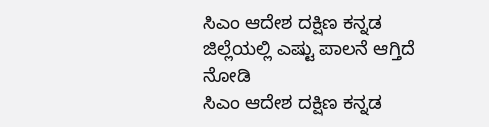ಸಿಎಂ ಆದೇಶ ದಕ್ಷಿಣ ಕನ್ನಡ ಜಿಲ್ಲೆಯಲ್ಲಿ ಎಷ್ಟು ಪಾಲನೆ ಆಗ್ತಿದೆ ನೋಡಿ
ಸಿಎಂ ಆದೇಶ ದಕ್ಷಿಣ ಕನ್ನಡ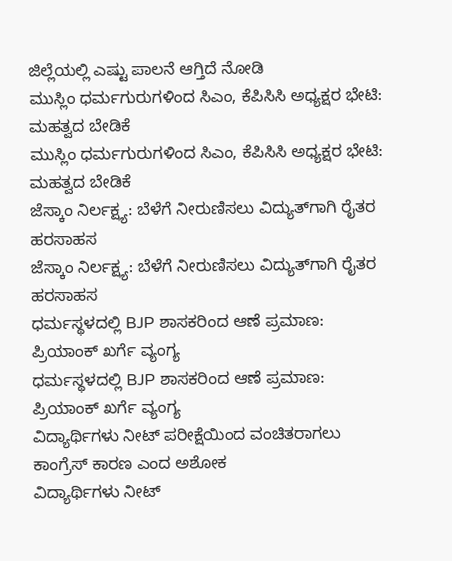ಜಿಲ್ಲೆಯಲ್ಲಿ ಎಷ್ಟು ಪಾಲನೆ ಆಗ್ತಿದೆ ನೋಡಿ
ಮುಸ್ಲಿಂ ಧರ್ಮಗುರುಗಳಿಂದ ಸಿಎಂ, ಕೆಪಿಸಿಸಿ ಅಧ್ಯಕ್ಷರ ಭೇಟಿ: ಮಹತ್ವದ ಬೇಡಿಕೆ
ಮುಸ್ಲಿಂ ಧರ್ಮಗುರುಗಳಿಂದ ಸಿಎಂ, ಕೆಪಿಸಿಸಿ ಅಧ್ಯಕ್ಷರ ಭೇಟಿ: ಮಹತ್ವದ ಬೇಡಿಕೆ
ಜೆಸ್ಕಾಂ ನಿರ್ಲಕ್ಷ್ಯ: ಬೆಳೆಗೆ ನೀರುಣಿಸಲು ವಿದ್ಯುತ್‌ಗಾಗಿ ರೈತರ ಹರಸಾಹಸ
ಜೆಸ್ಕಾಂ ನಿರ್ಲಕ್ಷ್ಯ: ಬೆಳೆಗೆ ನೀರುಣಿಸಲು ವಿದ್ಯುತ್‌ಗಾಗಿ ರೈತರ ಹರಸಾಹಸ
ಧರ್ಮಸ್ಥಳದಲ್ಲಿ BJP ಶಾಸಕರಿಂದ ಆಣೆ ಪ್ರಮಾಣ: ಪ್ರಿಯಾಂಕ್ ಖರ್ಗೆ ವ್ಯಂಗ್ಯ
ಧರ್ಮಸ್ಥಳದಲ್ಲಿ BJP ಶಾಸಕರಿಂದ ಆಣೆ ಪ್ರಮಾಣ: ಪ್ರಿಯಾಂಕ್ ಖರ್ಗೆ ವ್ಯಂಗ್ಯ
ವಿದ್ಯಾರ್ಥಿಗಳು ನೀಟ್ ಪರೀಕ್ಷೆಯಿಂದ ವಂಚಿತರಾಗಲು ಕಾಂಗ್ರೆಸ್ ಕಾರಣ ಎಂದ ಅಶೋಕ
ವಿದ್ಯಾರ್ಥಿಗಳು ನೀಟ್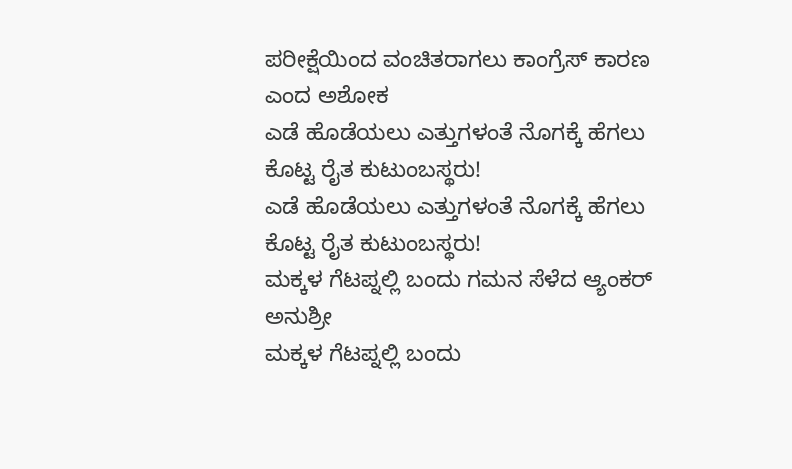ಪರೀಕ್ಷೆಯಿಂದ ವಂಚಿತರಾಗಲು ಕಾಂಗ್ರೆಸ್ ಕಾರಣ ಎಂದ ಅಶೋಕ
ಎಡೆ ಹೊಡೆಯಲು ಎತ್ತುಗಳಂತೆ ನೊಗಕ್ಕೆ ಹೆಗಲು ಕೊಟ್ಟ ರೈತ ಕುಟುಂಬಸ್ಥರು!
ಎಡೆ ಹೊಡೆಯಲು ಎತ್ತುಗಳಂತೆ ನೊಗಕ್ಕೆ ಹೆಗಲು ಕೊಟ್ಟ ರೈತ ಕುಟುಂಬಸ್ಥರು!
ಮಕ್ಕಳ ಗೆಟಪ್ನಲ್ಲಿ ಬಂದು ಗಮನ ಸೆಳೆದ ಆ್ಯಂಕರ್ ಅನುಶ್ರೀ
ಮಕ್ಕಳ ಗೆಟಪ್ನಲ್ಲಿ ಬಂದು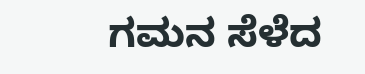ಗಮನ ಸೆಳೆದ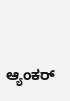ಆ್ಯಂಕರ್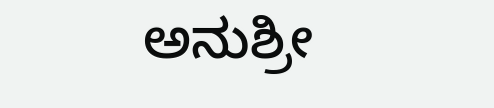ಅನುಶ್ರೀ